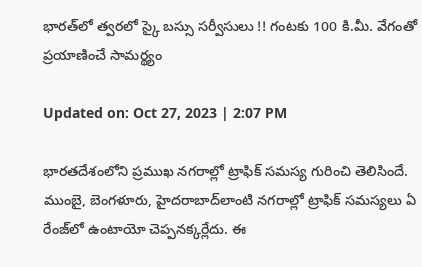భారత్‌లో త్వరలో స్కై బస్సు సర్వీసులు !! గంటకు 100 కి.మీ. వేగంతో ప్రయాణించే సామర్థ్యం

Updated on: Oct 27, 2023 | 2:07 PM

భారతదేశంలోని ప్రముఖ నగరాల్లో ట్రాఫిక్ సమస్య గురించి తెలిసిందే. ముంబై, బెంగళూరు, హైదరాబాద్‌లాంటి నగరాల్లో ట్రాఫిక్‌ సమస్యలు ఏ రేంజ్‌లో ఉంటాయో చెప్పనక్కర్లేదు. ఈ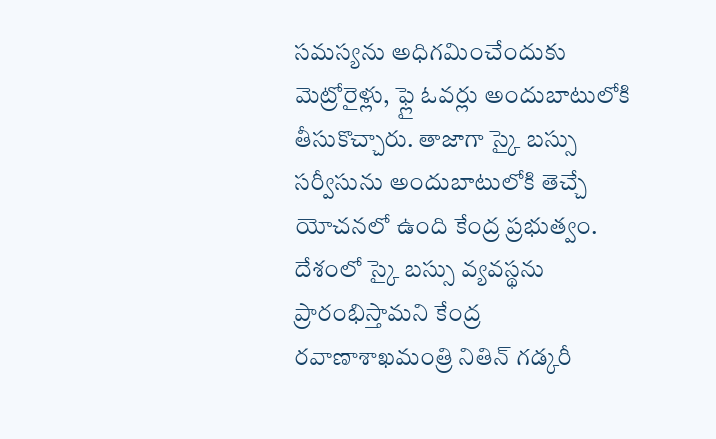సమస్యను అధిగమించేందుకు మెట్రోరైళ్లు, ఫ్లై ఓవర్లు అందుబాటులోకి తీసుకొచ్చారు. తాజాగా స్కై బస్సు సర్వీసును అందుబాటులోకి తెచ్చే యోచనలో ఉంది కేంద్ర ప్రభుత్వం. దేశంలో స్కై బస్సు వ్యవస్థను ప్రారంభిస్తామని కేంద్ర రవాణాశాఖమంత్రి నితిన్‌ గడ్కరీ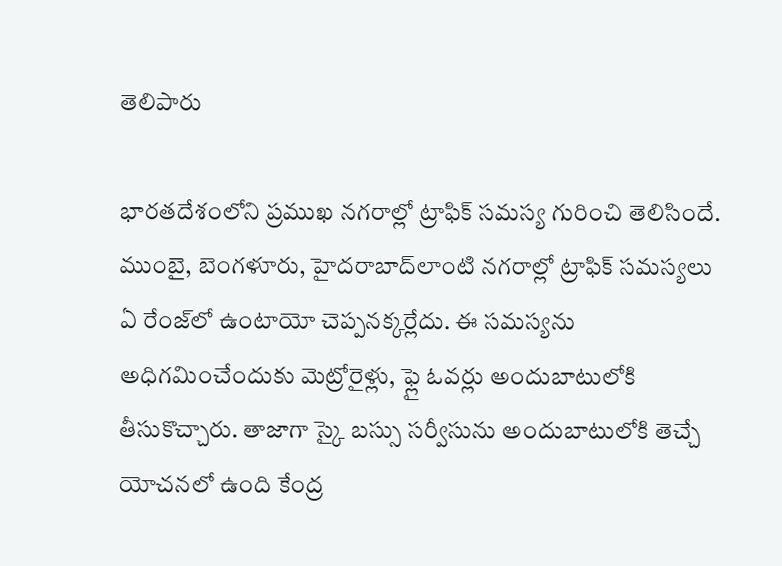తెలిపారు

భారతదేశంలోని ప్రముఖ నగరాల్లో ట్రాఫిక్ సమస్య గురించి తెలిసిందే. ముంబై, బెంగళూరు, హైదరాబాద్‌లాంటి నగరాల్లో ట్రాఫిక్‌ సమస్యలు ఏ రేంజ్‌లో ఉంటాయో చెప్పనక్కర్లేదు. ఈ సమస్యను అధిగమించేందుకు మెట్రోరైళ్లు, ఫ్లై ఓవర్లు అందుబాటులోకి తీసుకొచ్చారు. తాజాగా స్కై బస్సు సర్వీసును అందుబాటులోకి తెచ్చే యోచనలో ఉంది కేంద్ర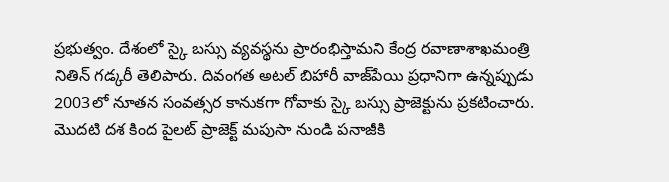ప్రభుత్వం. దేశంలో స్కై బస్సు వ్యవస్థను ప్రారంభిస్తామని కేంద్ర రవాణాశాఖమంత్రి నితిన్‌ గడ్కరీ తెలిపారు. దివంగత అటల్ బిహారీ వాజ్‌పేయి ప్రధానిగా ఉన్నప్పుడు 2003లో నూతన సంవత్సర కానుకగా గోవాకు స్కై బస్సు ప్రాజెక్టును ప్రకటించారు. మొదటి దశ కింద పైలట్ ప్రాజెక్ట్ మపుసా నుండి పనాజీకి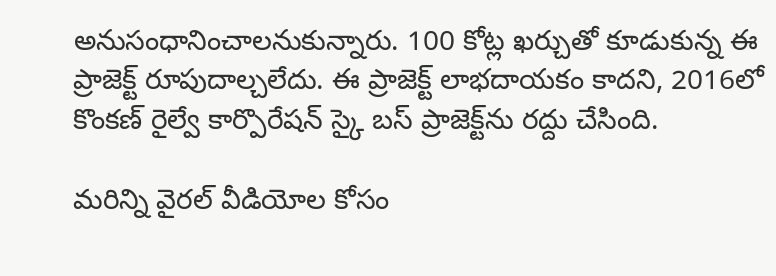అనుసంధానించాలనుకున్నారు. 100 కోట్ల ఖర్చుతో కూడుకున్న ఈ ప్రాజెక్ట్‌ రూపుదాల్చలేదు. ఈ ప్రాజెక్ట్‌ లాభదాయకం కాదని, 2016లో కొంకణ్ రైల్వే కార్పొరేషన్ స్కై బస్ ప్రాజెక్ట్‌ను రద్దు చేసింది.

మరిన్ని వైరల్ వీడియోల కోసం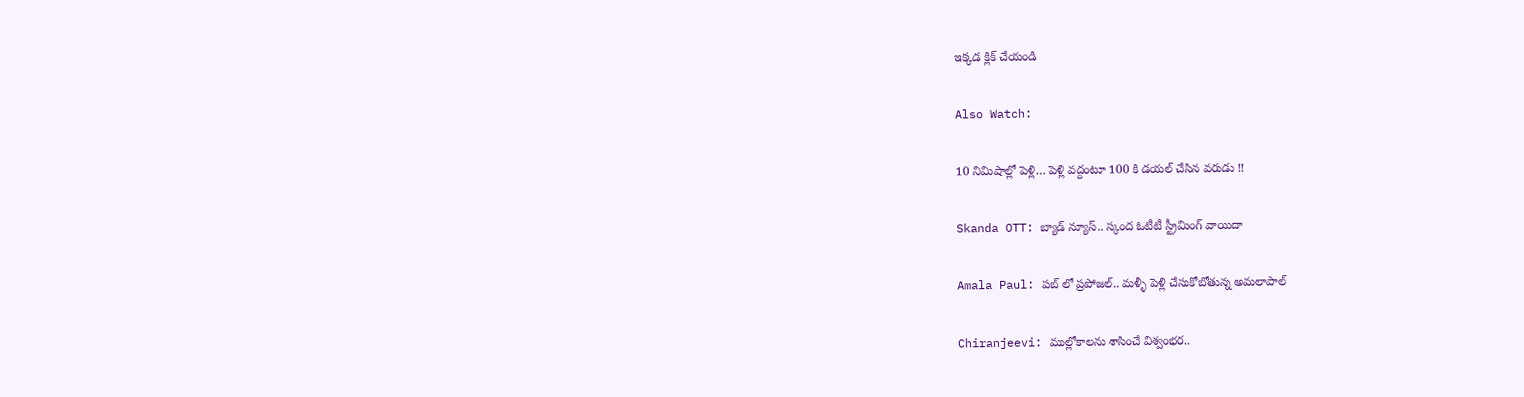ఇక్కడ క్లిక్ చేయండి

Also Watch:

10 నిమిషాల్లో పెళ్లి… పెళ్లి వద్దంటూ 100 కి డయల్ చేసిన వరుడు !!

Skanda OTT: బ్యాడ్‌ న్యూస్‌.. స్కంద ఓటీటీ స్ట్రీమింగ్‌ వాయిదా

Amala Paul: పబ్ లో ప్రపోజల్.. మళ్ళీ పెళ్లి చేసుకోబోతున్న అమలాపాల్

Chiranjeevi: ముల్లోకాలను శాసించే విశ్వంభర..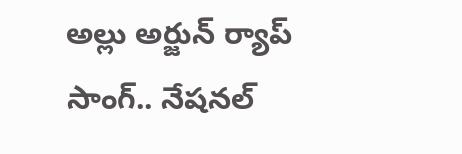అల్లు అర్జున్ ర్యాప్‌ సాంగ్.. నేషనల్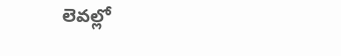లెవల్లో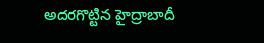అదరగొట్టిన హైద్రాబాదీ